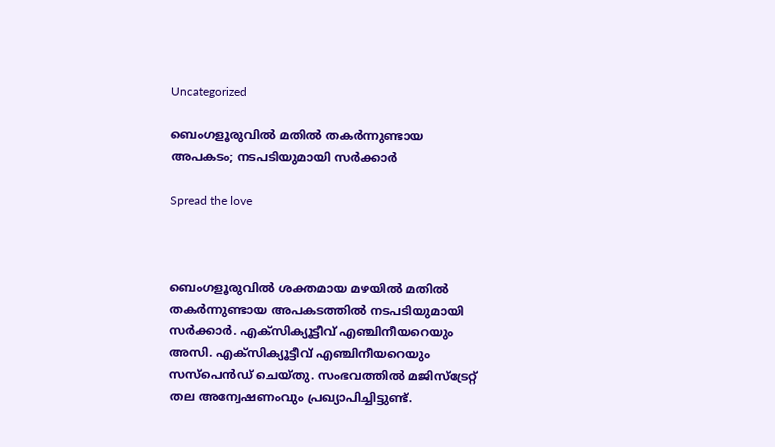Uncategorized

ബെംഗളൂരുവില്‍ മതില്‍ തകര്‍ന്നുണ്ടായ അപകടം; നടപടിയുമായി സര്‍ക്കാര്‍

Spread the love



ബെംഗളൂരുവില്‍ ശക്തമായ മഴയില്‍ മതില്‍ തകര്‍ന്നുണ്ടായ അപകടത്തില്‍ നടപടിയുമായി സര്‍ക്കാര്‍. എക്‌സിക്യൂട്ടീവ് എഞ്ചിനീയറെയും അസി. എക്‌സിക്യൂട്ടീവ് എഞ്ചിനീയറെയും സസ്‌പെന്‍ഡ് ചെയ്തു. സംഭവത്തില്‍ മജിസ്‌ട്രേറ്റ് തല അന്വേഷണംവും പ്രഖ്യാപിച്ചിട്ടുണ്ട്.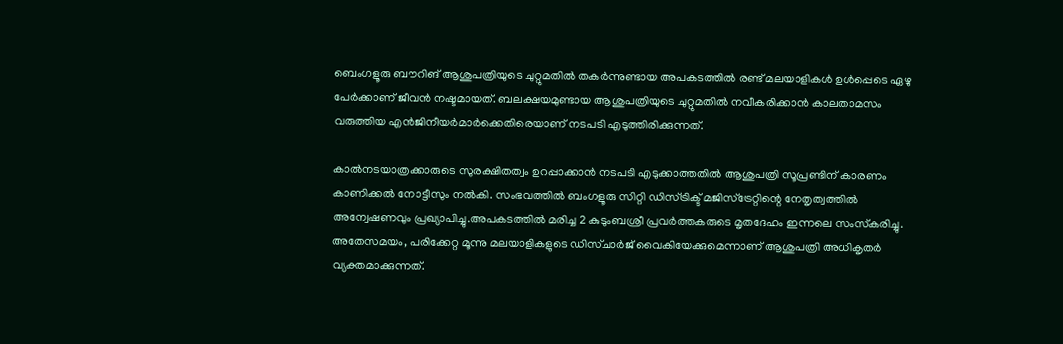ബെംഗളൂരു ബൗറിങ് ആശുപത്രിയുടെ ചുറ്റുമതില്‍ തകര്‍ന്നുണ്ടായ അപകടത്തില്‍ രണ്ട് മലയാളികള്‍ ഉള്‍പ്പെടെ ഏഴു പേര്‍ക്കാണ് ജീവന്‍ നഷ്ടമായത്. ബലക്ഷയമുണ്ടായ ആശുപത്രിയുടെ ചുറ്റുമതില്‍ നവീകരിക്കാന്‍ കാലതാമസം വരുത്തിയ എന്‍ജിനീയര്‍മാര്‍ക്കെതിരെയാണ് നടപടി എടുത്തിരിക്കുന്നത്.

കാല്‍നടയാത്രക്കാരുടെ സുരക്ഷിതത്വം ഉറപ്പാക്കാന്‍ നടപടി എടുക്കാത്തതില്‍ ആശുപത്രി സൂപ്രണ്ടിന് കാരണം കാണിക്കല്‍ നോട്ടീസും നല്‍കി. സംഭവത്തില്‍ ബംഗളൂരു സിറ്റി ഡിസ്ട്രിക്ട് മജിസ്‌ട്രേറ്റിന്റെ നേതൃത്വത്തില്‍ അന്വേഷണവും പ്രഖ്യാപിച്ചു.അപകടത്തില്‍ മരിച്ച 2 കുടുംബശ്രീ പ്രവര്‍ത്തകരുടെ മൃതദേഹം ഇന്നലെ സംസ്‌കരിച്ചു. അതേസമയം, പരിക്കേറ്റ മൂന്നു മലയാളികളുടെ ഡിസ്ചാര്‍ജ് വൈകിയേക്കുമെന്നാണ് ആശുപത്രി അധികൃതര്‍ വ്യക്തമാക്കുന്നത്.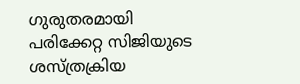ഗുരുതരമായി പരിക്കേറ്റ സിജിയുടെ ശസ്ത്രക്രിയ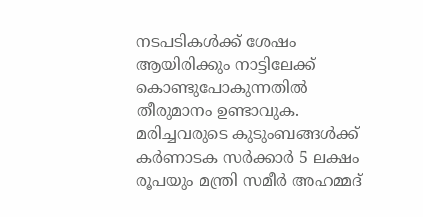നടപടികള്‍ക്ക് ശേഷം ആയിരിക്കും നാട്ടിലേക്ക് കൊണ്ടുപോകുന്നതില്‍ തീരുമാനം ഉണ്ടാവുക. മരിച്ചവരുടെ കുടുംബങ്ങള്‍ക്ക് കര്‍ണാടക സര്‍ക്കാര്‍ 5 ലക്ഷം രൂപയും മന്ത്രി സമീര്‍ അഹമ്മദ്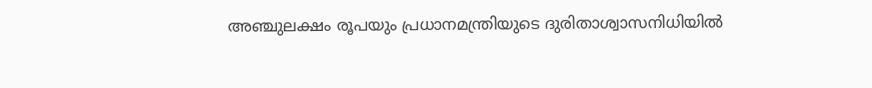അഞ്ചുലക്ഷം രൂപയും പ്രധാനമന്ത്രിയുടെ ദുരിതാശ്വാസനിധിയില്‍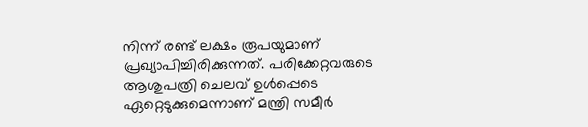നിന്ന് രണ്ട് ലക്ഷം രൂപയുമാണ് പ്രഖ്യാപിച്ചിരിക്കുന്നത്. പരിക്കേറ്റവരുടെ ആശുപത്രി ചെലവ് ഉള്‍പ്പെടെ ഏറ്റെടുക്കുമെന്നാണ് മന്ത്രി സമീര്‍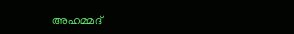അഹമ്മദ്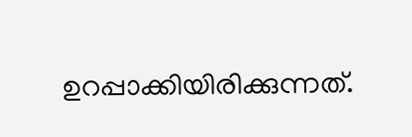ഉറപ്പാക്കിയിരിക്കുന്നത്.